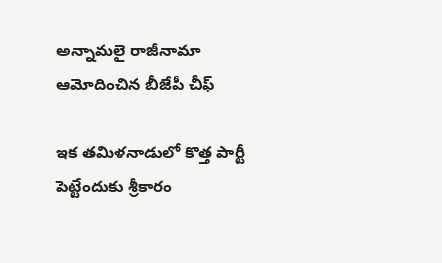అన్నామ‌లై రాజీనామా ఆమోదించిన బీజేపీ చీఫ్

ఇక త‌మిళ‌నాడులో కొత్త పార్టీ పెట్టేందుకు శ్రీ‌కారం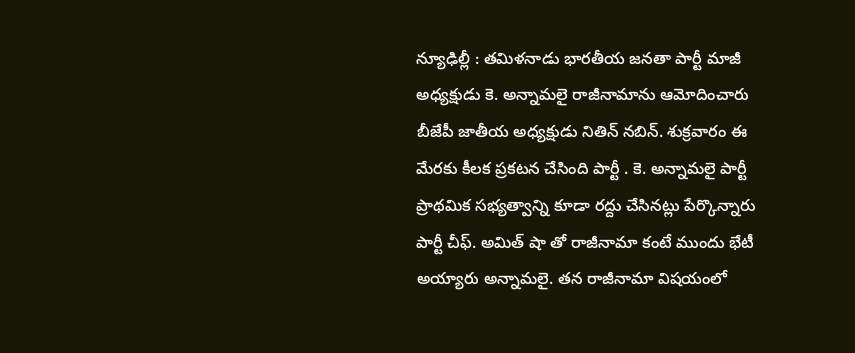న్యూఢిల్లీ : త‌మిళ‌నాడు భార‌తీయ జ‌న‌తా పార్టీ మాజీ అధ్య‌క్షుడు కె. అన్నామ‌లై రాజీనామాను ఆమోదించారు బీజేపీ జాతీయ అధ్య‌క్షుడు నితిన్ న‌బిన్. శుక్ర‌వారం ఈ మేర‌కు కీల‌క ప్ర‌క‌ట‌న చేసింది పార్టీ . కె. అన్నామ‌లై పార్టీ ప్రాథమిక సభ్యత్వాన్ని కూడా ర‌ద్దు చేసిన‌ట్లు పేర్కొన్నారు పార్టీ చీఫ్‌. అమిత్ షా తో రాజీనామా కంటే ముందు భేటీ అయ్యారు అన్నామ‌లై. త‌న రాజీనామా విష‌యంలో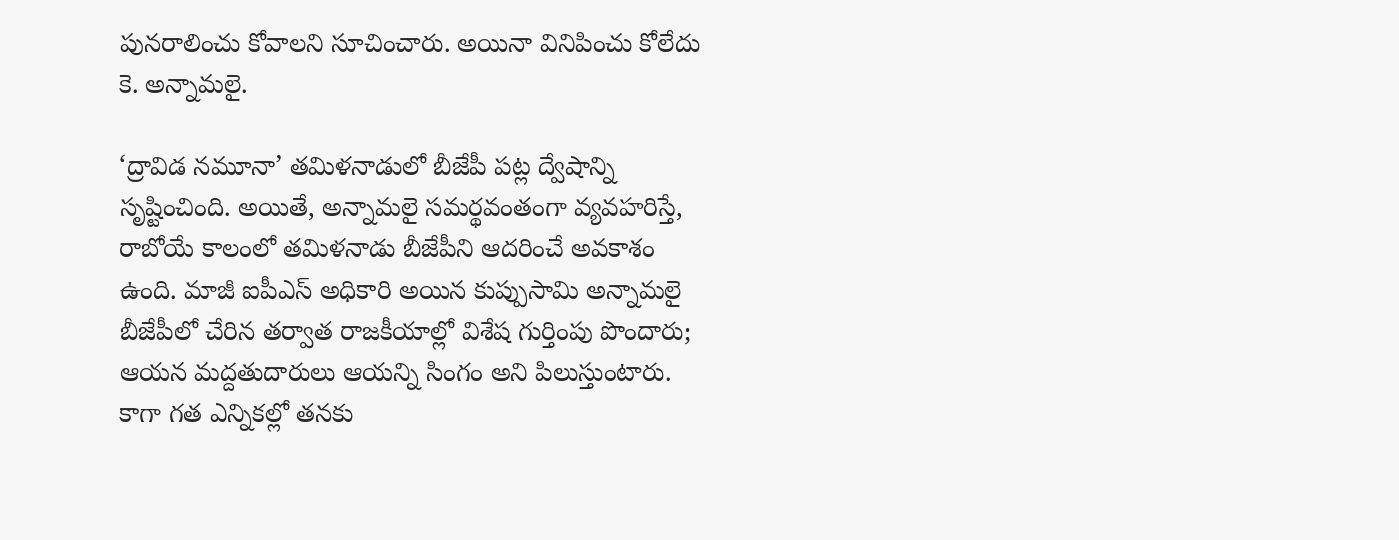పున‌రాలించు కోవాల‌ని సూచించారు. అయినా వినిపించు కోలేదు కె. అన్నామ‌లై.

‘ద్రావిడ నమూనా’ తమిళనాడులో బీజేపీ పట్ల ద్వేషాన్ని సృష్టించింది. అయితే, అన్నామలై సమర్థవంతంగా వ్యవహరిస్తే, రాబోయే కాలంలో తమిళనాడు బీజేపీని ఆదరించే అవకాశం ఉంది. మాజీ ఐపీఎస్ అధికారి అయిన కుప్పుసామి అన్నామలై బీజేపీలో చేరిన తర్వాత రాజకీయాల్లో విశేష గుర్తింపు పొందారు; ఆయన మద్దతుదారులు ఆయన్ని సింగం అని పిలుస్తుంటారు. కాగా గ‌త ఎన్నిక‌ల్లో త‌న‌కు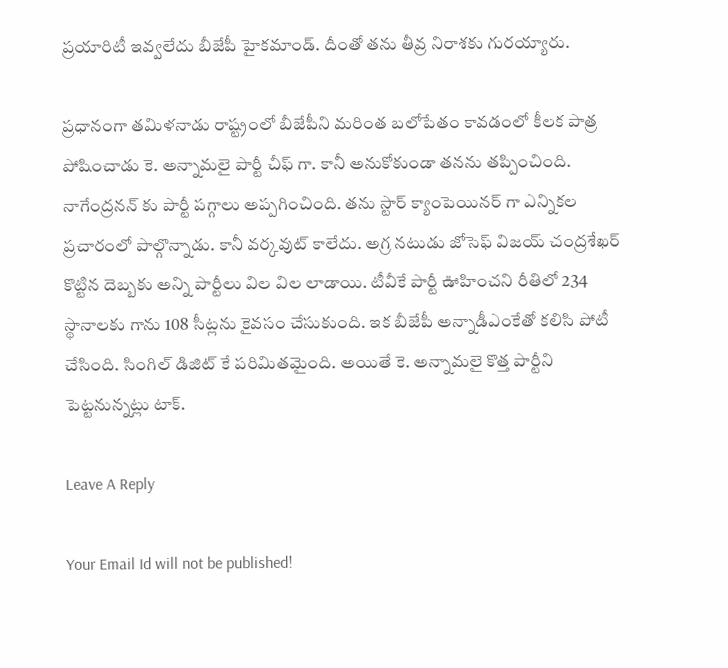ప్ర‌యారిటీ ఇవ్వ‌లేదు బీజేపీ హైక‌మాండ్. దీంతో త‌ను తీవ్ర నిరాశ‌కు గుర‌య్యారు.

ప్ర‌ధానంగా త‌మిళ‌నాడు రాష్ట్రంలో బీజేపీని మ‌రింత బ‌లోపేతం కావ‌డంలో కీల‌క పాత్ర పోషించాడు కె. అన్నామ‌లై పార్టీ చీఫ్ గా. కానీ అనుకోకుండా త‌న‌ను త‌ప్పించింది. నాగేంద్ర‌న‌న్ కు పార్టీ ప‌గ్గాలు అప్ప‌గించింది. త‌ను స్టార్ క్యాంపెయిన‌ర్ గా ఎన్నిక‌ల ప్ర‌చారంలో పాల్గొన్నాడు. కానీ వ‌ర్క‌వుట్ కాలేదు. అగ్ర న‌టుడు జోసెఫ్ విజ‌య్ చంద్ర‌శేఖ‌ర్ కొట్టిన దెబ్బ‌కు అన్ని పార్టీలు విల విల లాడాయి. టీవీకే పార్టీ ఊహించ‌ని రీతిలో 234 స్థానాల‌కు గాను 108 సీట్ల‌ను కైవ‌సం చేసుకుంది. ఇక బీజేపీ అన్నాడీఎంకేతో క‌లిసి పోటీ చేసింది. సింగిల్ డిజిట్ కే ప‌రిమిత‌మైంది. అయితే కె. అన్నామ‌లై కొత్త పార్టీని పెట్ట‌నున్న‌ట్లు టాక్.

Leave A Reply

Your Email Id will not be published!